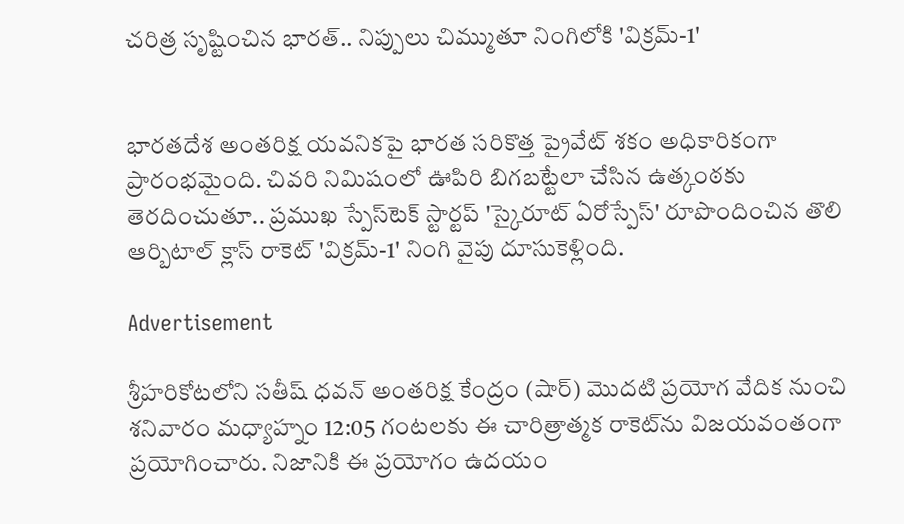చరిత్ర సృష్టించిన భారత్.. నిప్పులు చిమ్ముతూ నింగిలోకి 'విక్రమ్-1'


భారతదేశ అంతరిక్ష యవనికపై భారత సరికొత్త ప్రైవేట్ శకం అధికారికంగా ప్రారంభమైంది. చివరి నిమిషంలో ఊపిరి బిగబట్టేలా చేసిన ఉత్కంఠకు తెరదించుతూ.. ప్రముఖ స్పేస్‌టెక్ స్టార్టప్ 'స్కైరూట్ ఏరోస్పేస్' రూపొందించిన తొలి ఆర్బిటాల్ క్లాస్ రాకెట్ 'విక్రమ్-1' నింగి వైపు దూసుకెళ్లింది.

Advertisement

శ్రీహరికోటలోని సతీష్ ధవన్ అంతరిక్ష కేంద్రం (షార్) మొదటి ప్రయోగ వేదిక నుంచి శనివారం మధ్యాహ్నం 12:05 గంటలకు ఈ చారిత్రాత్మక రాకెట్‌ను విజయవంతంగా ప్రయోగించారు. నిజానికి ఈ ప్రయోగం ఉదయం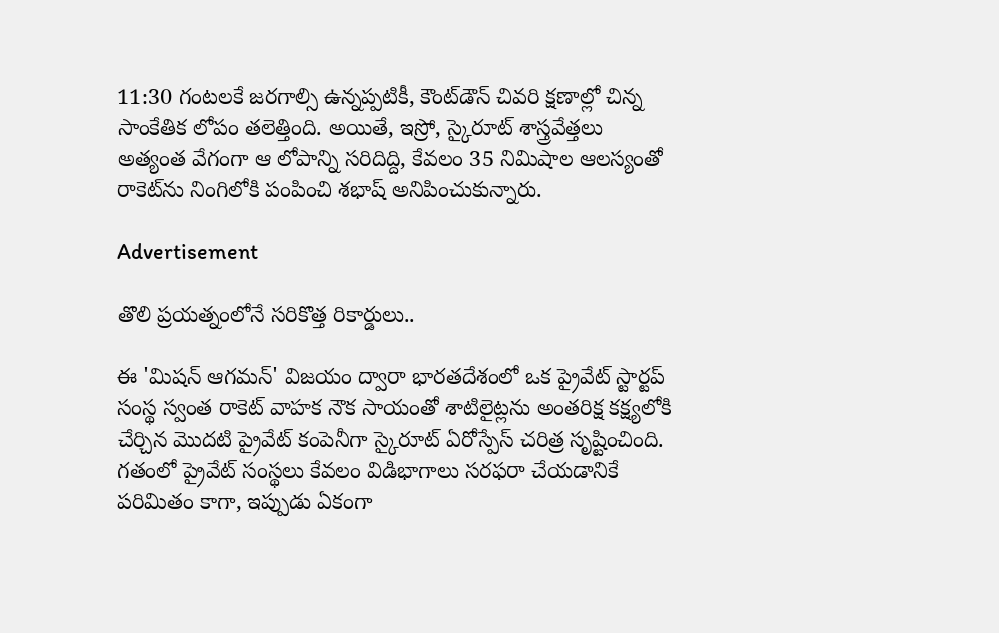11:30 గంటలకే జరగాల్సి ఉన్నప్పటికీ, కౌంట్‌డౌన్ చివరి క్షణాల్లో చిన్న సాంకేతిక లోపం తలెత్తింది. అయితే, ఇస్రో, స్కైరూట్ శాస్త్రవేత్తలు అత్యంత వేగంగా ఆ లోపాన్ని సరిదిద్ది, కేవలం 35 నిమిషాల ఆలస్యంతో రాకెట్‌ను నింగిలోకి పంపించి శభాష్ అనిపించుకున్నారు.

Advertisement

తొలి ప్రయత్నంలోనే సరికొత్త రికార్డులు..

ఈ 'మిషన్ ఆగమన్' విజయం ద్వారా భారతదేశంలో ఒక ప్రైవేట్ స్టార్టప్ సంస్థ స్వంత రాకెట్ వాహక నౌక సాయంతో శాటిలైట్లను అంతరిక్ష కక్ష్యలోకి చేర్చిన మొదటి ప్రైవేట్ కంపెనీగా స్కైరూట్ ఏరోస్పేస్ చరిత్ర సృష్టించింది. గతంలో ప్రైవేట్ సంస్థలు కేవలం విడిభాగాలు సరఫరా చేయడానికే పరిమితం కాగా, ఇప్పుడు ఏకంగా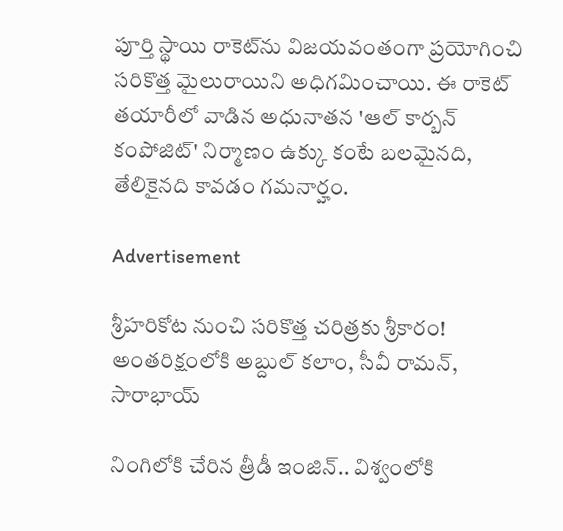పూర్తి స్థాయి రాకెట్‌ను విజయవంతంగా ప్రయోగించి సరికొత్త మైలురాయిని అధిగమించాయి. ఈ రాకెట్ తయారీలో వాడిన అధునాతన 'ఆల్ కార్బన్ కంపోజిట్' నిర్మాణం ఉక్కు కంటే బలమైనది, తేలికైనది కావడం గమనార్హం.

Advertisement

శ్రీహరికోట నుంచి సరికొత్త చరిత్రకు శ్రీకారం! అంతరిక్షంలోకి అబ్దుల్ కలాం, సీవీ రామన్‌, సారాభాయ్‌

నింగిలోకి చేరిన త్రీడీ ఇంజిన్.. విశ్వంలోకి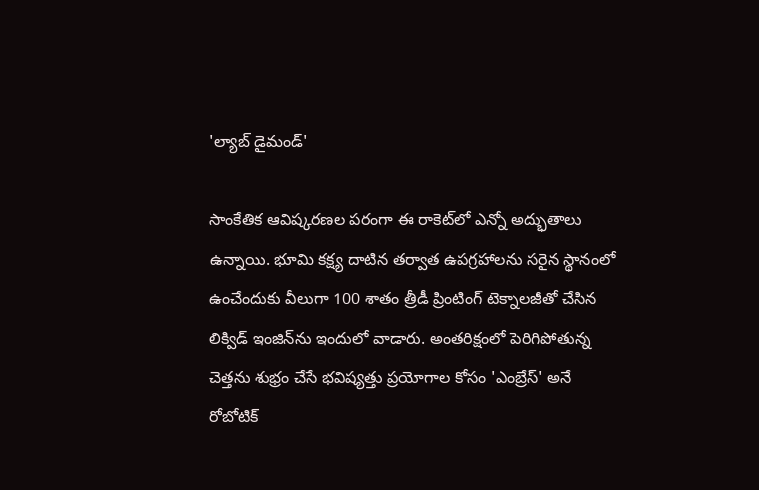'ల్యాబ్ డైమండ్'

సాంకేతిక ఆవిష్కరణల పరంగా ఈ రాకెట్‌లో ఎన్నో అద్భుతాలు ఉన్నాయి. భూమి కక్ష్య దాటిన తర్వాత ఉపగ్రహాలను సరైన స్థానంలో ఉంచేందుకు వీలుగా 100 శాతం త్రీడీ ప్రింటింగ్ టెక్నాలజీతో చేసిన లిక్విడ్ ఇంజిన్‌ను ఇందులో వాడారు. అంతరిక్షంలో పెరిగిపోతున్న చెత్తను శుభ్రం చేసే భవిష్యత్తు ప్రయోగాల కోసం 'ఎంబ్రేస్' అనే రోబోటిక్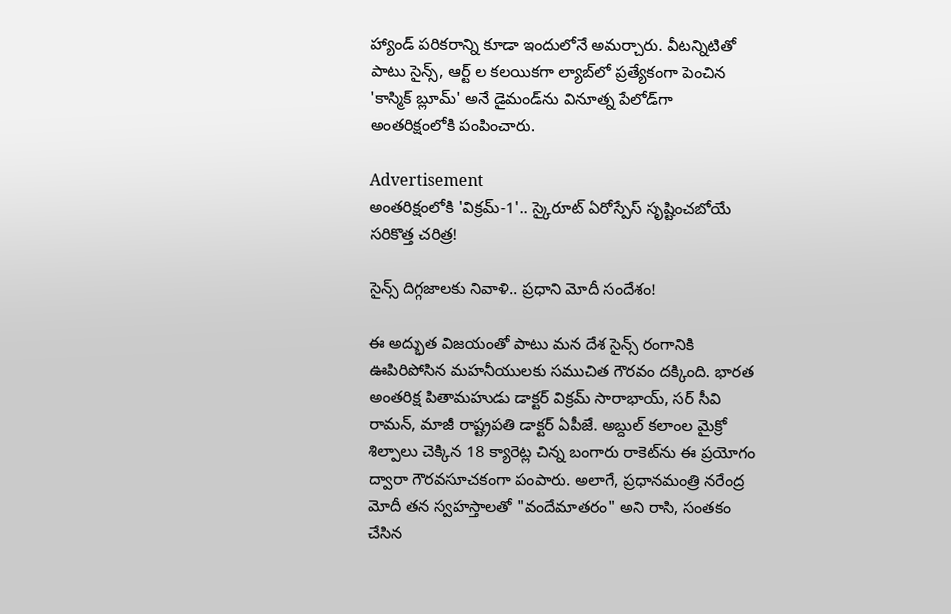హ్యాండ్ పరికరాన్ని కూడా ఇందులోనే అమర్చారు. వీటన్నిటితో పాటు సైన్స్, ఆర్ట్ ల కలయికగా ల్యాబ్‌లో ప్రత్యేకంగా పెంచిన 'కాస్మిక్ బ్లూమ్' అనే డైమండ్‌ను వినూత్న పేలోడ్‌గా అంతరిక్షంలోకి పంపించారు.

Advertisement
అంతరిక్షంలోకి 'విక్రమ్-1'.. స్కైరూట్ ఏరోస్పేస్ సృష్టించబోయే సరికొత్త చరిత్ర!

సైన్స్ దిగ్గజాలకు నివాళి.. ప్రధాని మోదీ సందేశం!

ఈ అద్భుత విజయంతో పాటు మన దేశ సైన్స్ రంగానికి ఊపిరిపోసిన మహనీయులకు సముచిత గౌరవం దక్కింది. భారత అంతరిక్ష పితామహుడు డాక్టర్ విక్రమ్ సారాభాయ్, సర్ సీవి రామన్, మాజీ రాష్ట్రపతి డాక్టర్ ఏపీజే. అబ్దుల్ కలాంల మైక్రో శిల్పాలు చెక్కిన 18 క్యారెట్ల చిన్న బంగారు రాకెట్‌ను ఈ ప్రయోగం ద్వారా గౌరవసూచకంగా పంపారు. అలాగే, ప్రధానమంత్రి నరేంద్ర మోదీ తన స్వహస్తాలతో "వందేమాతరం" అని రాసి, సంతకం చేసిన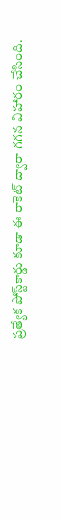ప్రత్యేక పోస్ట్‌కార్డు కూడా ఈ రాకెట్ ద్వారా గగన విహారం చేసింది.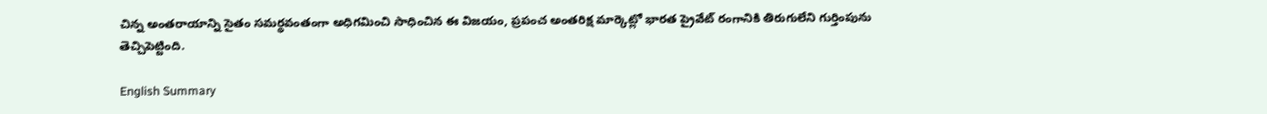చిన్న అంతరాయాన్ని సైతం సమర్థవంతంగా అధిగమించి సాధించిన ఈ విజయం, ప్రపంచ అంతరిక్ష మార్కెట్లో భారత ప్రైవేట్ రంగానికి తిరుగులేని గుర్తింపును తెచ్చిపెట్టింది.

English Summary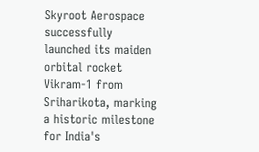Skyroot Aerospace successfully launched its maiden orbital rocket Vikram-1 from Sriharikota, marking a historic milestone for India's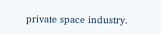private space industry.